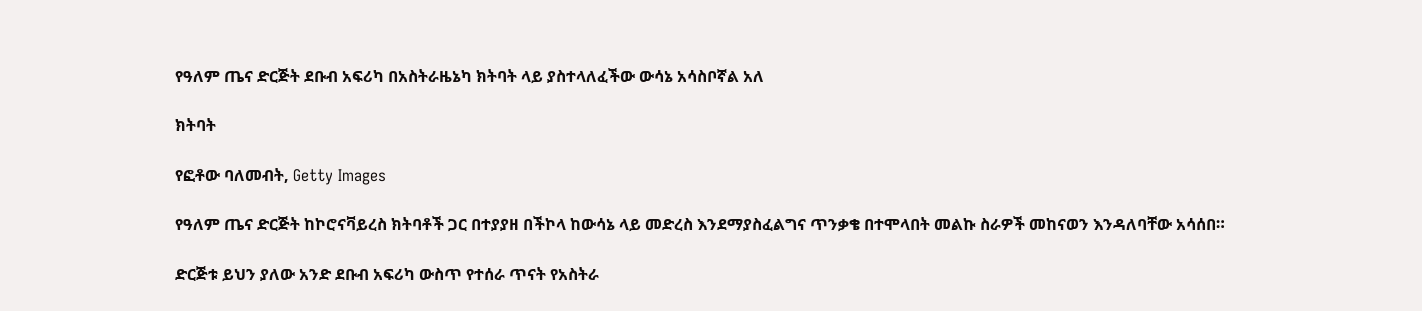የዓለም ጤና ድርጅት ደቡብ አፍሪካ በአስትራዜኔካ ክትባት ላይ ያስተላለፈችው ውሳኔ አሳስቦኛል አለ

ክትባት

የፎቶው ባለመብት, Getty Images

የዓለም ጤና ድርጅት ከኮሮናቫይረስ ክትባቶች ጋር በተያያዘ በችኮላ ከውሳኔ ላይ መድረስ እንደማያስፈልግና ጥንቃቄ በተሞላበት መልኩ ስራዎች መከናወን እንዳለባቸው አሳሰበ።

ድርጅቱ ይህን ያለው አንድ ደቡብ አፍሪካ ውስጥ የተሰራ ጥናት የአስትራ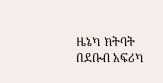ዜኔካ ክትባት በደቡብ አፍሪካ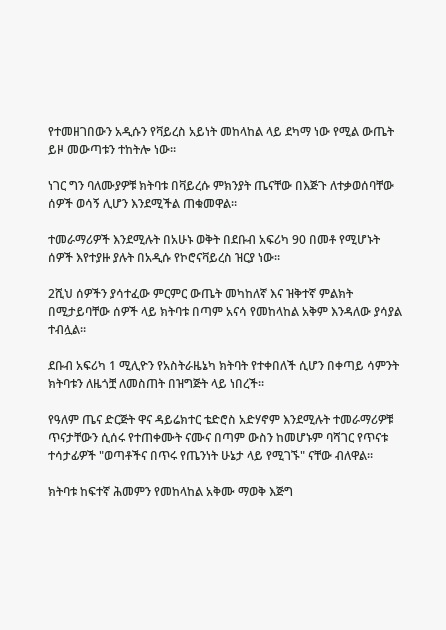የተመዘገበውን አዲሱን የቫይረስ አይነት መከላከል ላይ ደካማ ነው የሚል ውጤት ይዞ መውጣቱን ተከትሎ ነው።

ነገር ግን ባለሙያዎቹ ክትባቱ በቫይረሱ ምክንያት ጤናቸው በእጅጉ ለተቃወሰባቸው ሰዎች ወሳኝ ሊሆን እንደሚችል ጠቁመዋል።

ተመራማሪዎች እንደሚሉት በአሁኑ ወቅት በደቡብ አፍሪካ 90 በመቶ የሚሆኑት ሰዎች እየተያዙ ያሉት በአዲሱ የኮሮናቫይረስ ዝርያ ነው።

2ሺህ ሰዎችን ያሳተፈው ምርምር ውጤት መካከለኛ እና ዝቅተኛ ምልክት በሚታይባቸው ሰዎች ላይ ክትባቱ በጣም አናሳ የመከላከል አቅም እንዳለው ያሳያል ተብሏል።

ደቡብ አፍሪካ 1 ሚሊዮን የአስትራዜኔካ ክትባት የተቀበለች ሲሆን በቀጣይ ሳምንት ክትባቱን ለዜጎቿ ለመስጠት በዝግጅት ላይ ነበረች።

የዓለም ጤና ድርጅት ዋና ዳይሬክተር ቴድሮስ አድሃኖም እንደሚሉት ተመራማሪዎቹ ጥናታቸውን ሲሰሩ የተጠቀሙት ናሙና በጣም ውስን ከመሆኑም ባሻገር የጥናቱ ተሳታፊዎች "ወጣቶችና በጥሩ የጤንነት ሁኔታ ላይ የሚገኙ" ናቸው ብለዋል።

ክትባቱ ከፍተኛ ሕመምን የመከላከል አቅሙ ማወቅ እጅግ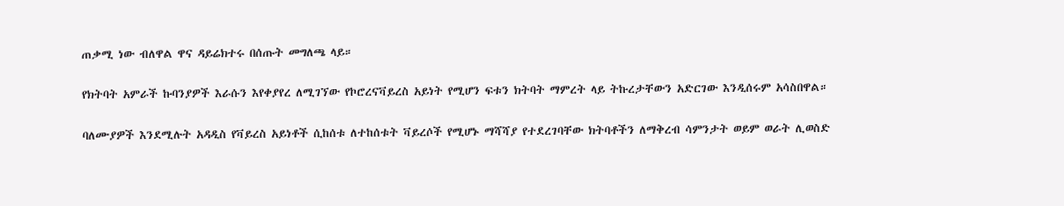ጠቃሚ ነው ብለዋል ዋና ዳይሬክተሩ በሰጡት መግለጫ ላይ።

የክትባት አምራች ኩባንያዎች እራሱን እየቀያየረ ለሚገኘው የኮሮረናቫይረስ አይነት የሚሆን ፍቱን ክትባት ማምረት ላይ ትኩረታቸውን አድርገው እንዲሰሩም አሳስበዋል።

ባለሙያዎች እንደሚሉት አዳዲስ የቫይረስ አይነቶች ሲከሰቱ ለተከሰቱት ቫይረሶች የሚሆኑ ማሻሻያ የተደረገባቸው ክትባቶችን ለማቅረብ ሳምንታት ወይም ወራት ሊወስድ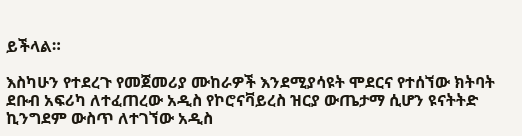ይችላል።

እስካሁን የተደረጉ የመጀመሪያ ሙከራዎች እንደሚያሳዩት ሞደርና የተሰኘው ክትባት ደቡብ አፍሪካ ለተፈጠረው አዲስ የኮሮናቫይረስ ዝርያ ውጤታማ ሲሆን ዩናትትድ ኪንግደም ውስጥ ለተገኘው አዲስ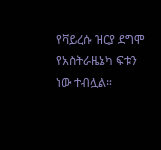የቫይረሱ ዝርያ ደግሞ የአስትራዜኔካ ፍቱን ነው ተብሏል።